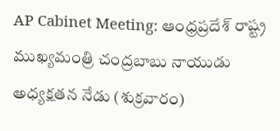AP Cabinet Meeting: ఆంధ్రప్రదేశ్ రాష్ట్ర ముఖ్యమంత్రి చంద్రబాబు నాయుడు అధ్యక్షతన నేడు (శుక్రవారం)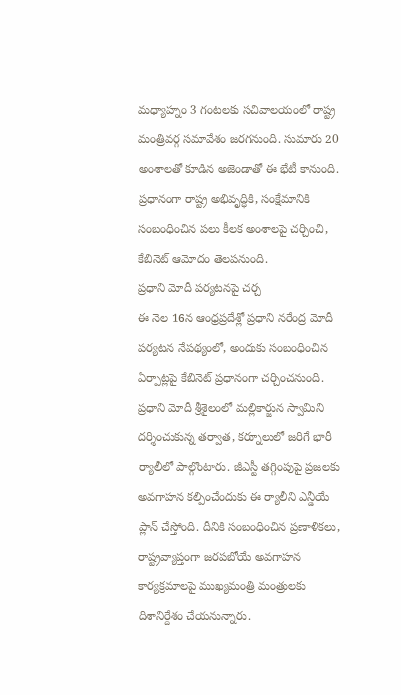మధ్యాహ్నం 3 గంటలకు సచివాలయంలో రాష్ట్ర మంత్రివర్గ సమావేశం జరగనుంది. సుమారు 20 అంశాలతో కూడిన అజెండాతో ఈ భేటీ కానుంది. ప్రధానంగా రాష్ట్ర అభివృద్ధికి, సంక్షేమానికి సంబంధించిన పలు కీలక అంశాలపై చర్చించి, కేబినెట్ ఆమోదం తెలపనుంది.
ప్రధాని మోదీ పర్యటనపై చర్చ
ఈ నెల 16న ఆంధ్రప్రదేశ్లో ప్రధాని నరేంద్ర మోదీ పర్యటన నేపథ్యంలో, అందుకు సంబంధించిన ఏర్పాట్లపై కేబినెట్ ప్రధానంగా చర్చించనుంది. ప్రధాని మోదీ శ్రీశైలంలో మల్లికార్జున స్వామిని దర్శించుకున్న తర్వాత, కర్నూలులో జరిగే భారీ ర్యాలీలో పాల్గొంటారు. జీఎస్టీ తగ్గింపుపై ప్రజలకు అవగాహన కల్పించేందుకు ఈ ర్యాలీని ఎన్డీయే ప్లాన్ చేస్తోంది. దీనికి సంబంధించిన ప్రణాళికలు, రాష్ట్రవ్యాప్తంగా జరపబోయే అవగాహన కార్యక్రమాలపై ముఖ్యమంత్రి మంత్రులకు దిశానిర్దేశం చేయనున్నారు.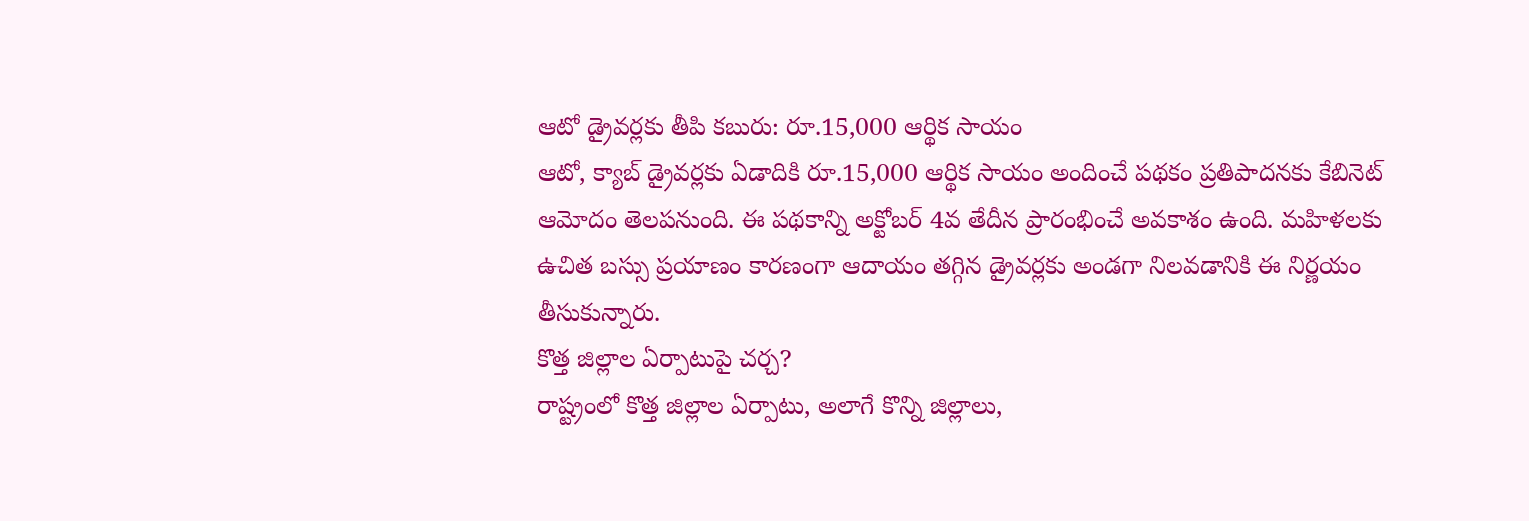ఆటో డ్రైవర్లకు తీపి కబురు: రూ.15,000 ఆర్థిక సాయం
ఆటో, క్యాబ్ డ్రైవర్లకు ఏడాదికి రూ.15,000 ఆర్థిక సాయం అందించే పథకం ప్రతిపాదనకు కేబినెట్ ఆమోదం తెలపనుంది. ఈ పథకాన్ని అక్టోబర్ 4వ తేదీన ప్రారంభించే అవకాశం ఉంది. మహిళలకు ఉచిత బస్సు ప్రయాణం కారణంగా ఆదాయం తగ్గిన డ్రైవర్లకు అండగా నిలవడానికి ఈ నిర్ణయం తీసుకున్నారు.
కొత్త జిల్లాల ఏర్పాటుపై చర్చ?
రాష్ట్రంలో కొత్త జిల్లాల ఏర్పాటు, అలాగే కొన్ని జిల్లాలు,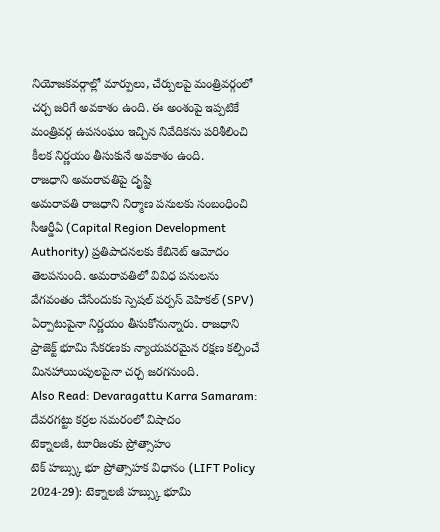నియోజకవర్గాల్లో మార్పులు, చేర్పులపై మంత్రివర్గంలో చర్చ జరిగే అవకాశం ఉంది. ఈ అంశంపై ఇప్పటికే మంత్రివర్గ ఉపసంఘం ఇచ్చిన నివేదికను పరిశీలించి కీలక నిర్ణయం తీసుకునే అవకాశం ఉంది.
రాజధాని అమరావతిపై దృష్టి
అమరావతి రాజధాని నిర్మాణ పనులకు సంబంధించి సీఆర్డీఏ (Capital Region Development Authority) ప్రతిపాదనలకు కేబినెట్ ఆమోదం తెలపనుంది. అమరావతిలో వివిధ పనులను వేగవంతం చేసేందుకు స్పెషల్ పర్పస్ వెహికల్ (SPV) ఏర్పాటుపైనా నిర్ణయం తీసుకోనున్నారు. రాజధాని ప్రాజెక్ట్ భూమి సేకరణకు న్యాయపరమైన రక్షణ కల్పించే మినహాయింపులపైనా చర్చ జరగనుంది.
Also Read: Devaragattu Karra Samaram: దేవరగట్టు కర్రల సమరంలో విషాదం
టెక్నాలజీ, టూరిజంకు ప్రోత్సాహం
టెక్ హబ్స్కు భూ ప్రోత్సాహక విధానం (LIFT Policy 2024-29): టెక్నాలజీ హబ్స్కు భూమి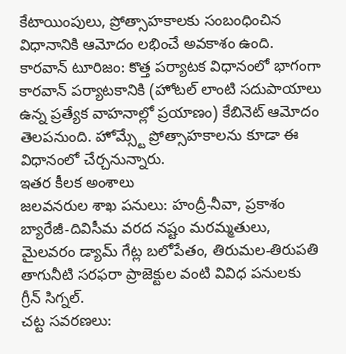కేటాయింపులు, ప్రోత్సాహకాలకు సంబంధించిన విధానానికి ఆమోదం లభించే అవకాశం ఉంది.
కారవాన్ టూరిజం: కొత్త పర్యాటక విధానంలో భాగంగా కారవాన్ పర్యాటకానికి (హోటల్ లాంటి సదుపాయాలు ఉన్న ప్రత్యేక వాహనాల్లో ప్రయాణం) కేబినెట్ ఆమోదం తెలపనుంది. హోమ్స్టే ప్రోత్సాహకాలను కూడా ఈ విధానంలో చేర్చనున్నారు.
ఇతర కీలక అంశాలు
జలవనరుల శాఖ పనులు: హంద్రీ-నీవా, ప్రకాశం బ్యారేజీ-దివిసీమ వరద నష్టం మరమ్మతులు, మైలవరం డ్యామ్ గేట్ల బలోపేతం, తిరుమల-తిరుపతి తాగునీటి సరఫరా ప్రాజెక్టుల వంటి వివిధ పనులకు గ్రీన్ సిగ్నల్.
చట్ట సవరణలు: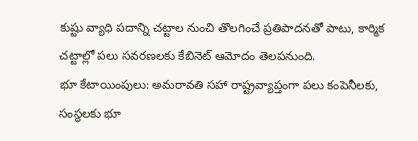కుష్టు వ్యాధి పదాన్ని చట్టాల నుంచి తొలగించే ప్రతిపాదనతో పాటు, కార్మిక చట్టాల్లో పలు సవరణలకు కేబినెట్ ఆమోదం తెలపనుంది.
భూ కేటాయింపులు: అమరావతి సహా రాష్ట్రవ్యాప్తంగా పలు కంపెనీలకు, సంస్థలకు భూ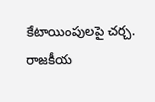కేటాయింపులపై చర్చ.
రాజకీయ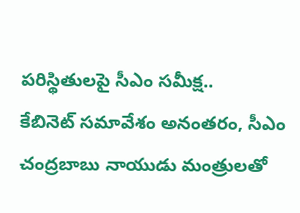పరిస్థితులపై సీఎం సమీక్ష..
కేబినెట్ సమావేశం అనంతరం, సీఎం చంద్రబాబు నాయుడు మంత్రులతో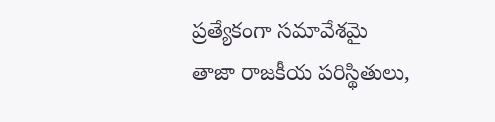ప్రత్యేకంగా సమావేశమై తాజా రాజకీయ పరిస్థితులు,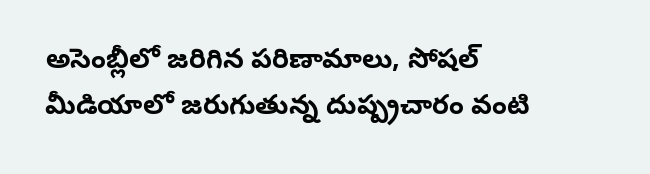అసెంబ్లీలో జరిగిన పరిణామాలు, సోషల్ మీడియాలో జరుగుతున్న దుష్ప్రచారం వంటి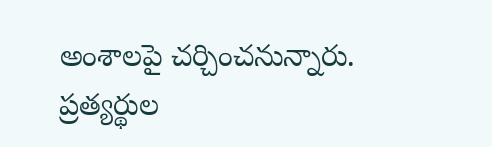అంశాలపై చర్చించనున్నారు. ప్రత్యర్థుల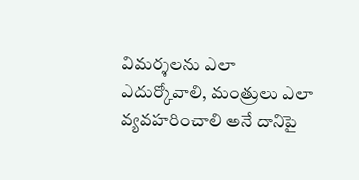విమర్శలను ఎలా ఎదుర్కోవాలి, మంత్రులు ఎలా వ్యవహరించాలి అనే దానిపై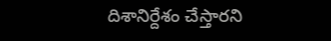దిశానిర్దేశం చేస్తారని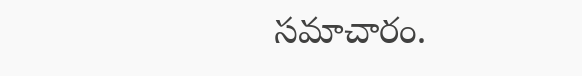సమాచారం.